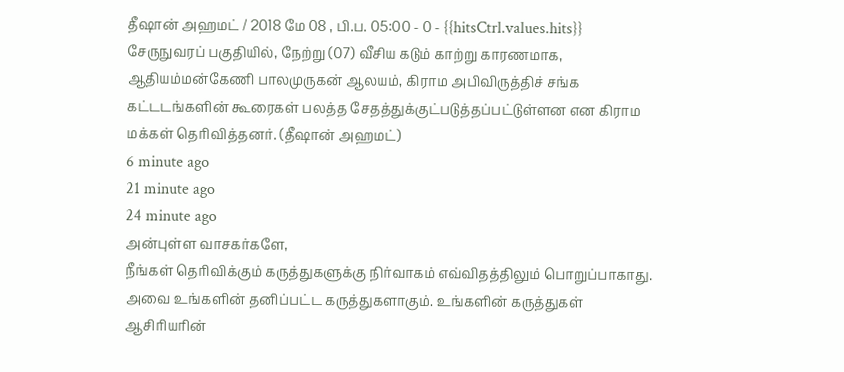தீஷான் அஹமட் / 2018 மே 08 , பி.ப. 05:00 - 0 - {{hitsCtrl.values.hits}}
சேருநுவரப் பகுதியில், நேற்று (07) வீசிய கடும் காற்று காரணமாக, ஆதியம்மன்கேணி பாலமுருகன் ஆலயம், கிராம அபிவிருத்திச் சங்க கட்டடங்களின் கூரைகள் பலத்த சேதத்துக்குட்படுத்தப்பட்டுள்ளன என கிராம மக்கள் தெரிவித்தனர். (தீஷான் அஹமட்)
6 minute ago
21 minute ago
24 minute ago
அன்புள்ள வாசகர்களே,
நீங்கள் தெரிவிக்கும் கருத்துகளுக்கு நிர்வாகம் எவ்விதத்திலும் பொறுப்பாகாது. அவை உங்களின் தனிப்பட்ட கருத்துகளாகும். உங்களின் கருத்துகள் ஆசிரியரின்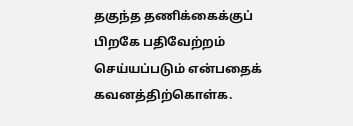தகுந்த தணிக்கைக்குப் பிறகே பதிவேற்றம் செய்யப்படும் என்பதைக் கவனத்திற்கொள்க.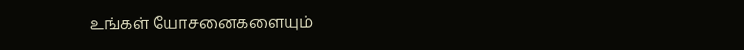உங்கள் யோசனைகளையும்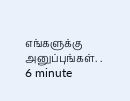எங்களுக்கு அனுப்புங்கள். .
6 minute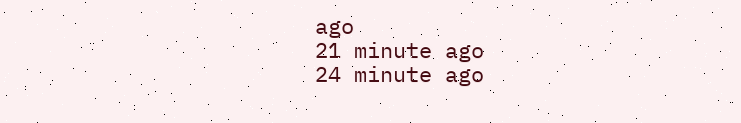ago
21 minute ago
24 minute ago